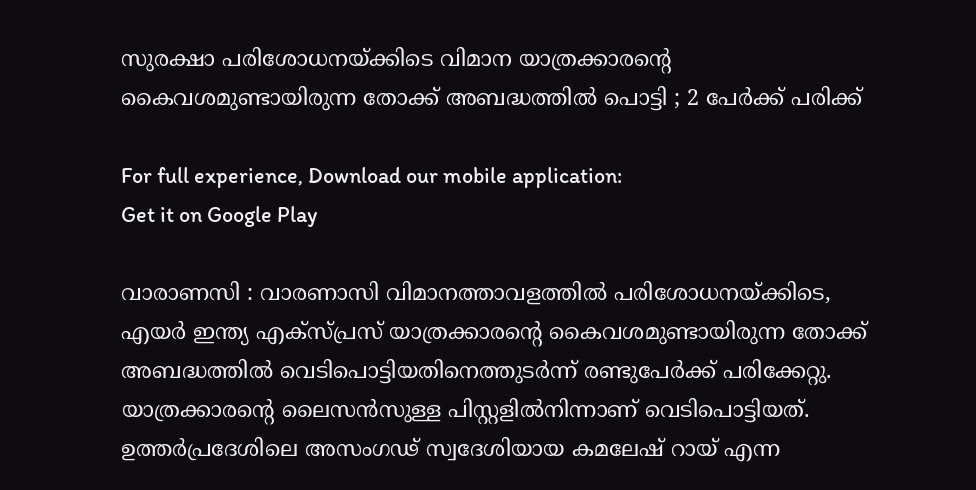സുരക്ഷാ പരിശോധനയ്ക്കിടെ വിമാന യാത്രക്കാരന്റെ കൈവശമുണ്ടായിരുന്ന തോക്ക് അബദ്ധത്തിൽ പൊട്ടി ; 2 പേർക്ക് പരിക്ക്

For full experience, Download our mobile application:
Get it on Google Play

വാരാണസി : വാരണാസി വിമാനത്താവളത്തിൽ പരിശോധനയ്ക്കിടെ, എയർ ഇന്ത്യ എക്‌സ്പ്രസ് യാത്രക്കാരന്റെ കൈവശമുണ്ടായിരുന്ന തോക്ക് അബദ്ധത്തിൽ വെടിപൊട്ടിയതിനെത്തുടർന്ന് രണ്ടുപേർക്ക് പരിക്കേറ്റു. യാത്രക്കാരന്റെ ലൈസൻസുള്ള പിസ്റ്റളിൽനിന്നാണ് വെടിപൊട്ടിയത്. ഉത്തർപ്രദേശിലെ അസംഗഢ് സ്വദേശിയായ കമലേഷ് റായ് എന്ന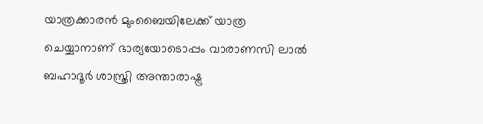യാത്രക്കാരൻ മുംബൈയിലേക്ക് യാത്ര ചെയ്യാനാണ് ഭാര്യയോടൊപ്പം വാരാണസി ലാൽ ബഹാദൂർ ശാസ്ത്രി അന്താരാഷ്ട്ര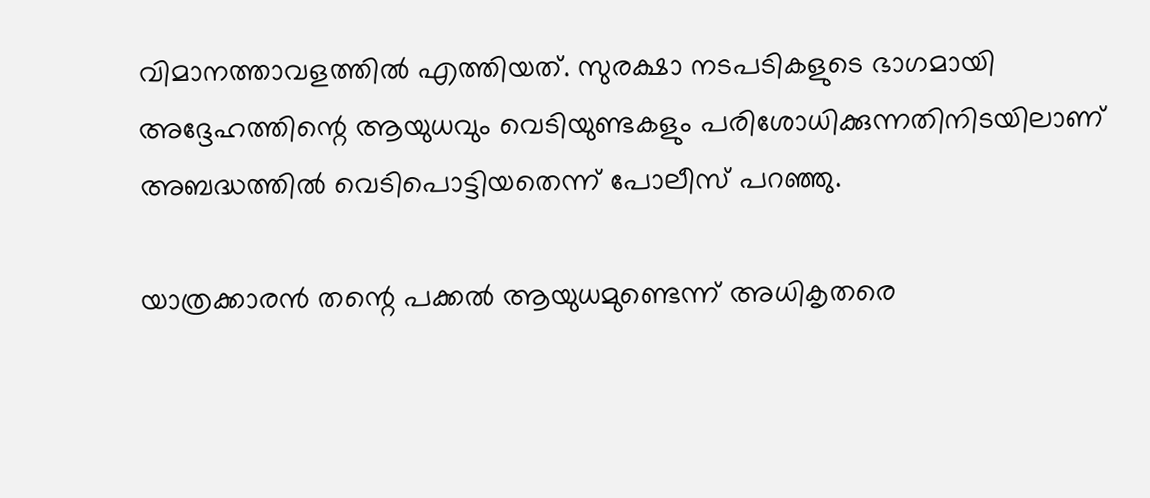വിമാനത്താവളത്തിൽ എത്തിയത്. സുരക്ഷാ നടപടികളുടെ ഭാഗമായി അദ്ദേഹത്തിന്റെ ആയുധവും വെടിയുണ്ടകളും പരിശോധിക്കുന്നതിനിടയിലാണ് അബദ്ധത്തിൽ വെടിപൊട്ടിയതെന്ന് പോലീസ് പറഞ്ഞു.

യാത്രക്കാരൻ തന്റെ പക്കൽ ആയുധമുണ്ടെന്ന് അധികൃതരെ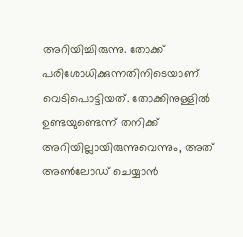അറിയിച്ചിരുന്നു. തോക്ക് പരിശോധിക്കുന്നതിനിടെയാണ് വെടിപൊട്ടിയത്. തോക്കിനുള്ളിൽ ഉണ്ടയുണ്ടെന്ന് തനിക്ക് അറിയില്ലായിരുന്നുവെന്നും, അത് അൺലോഡ് ചെയ്യാൻ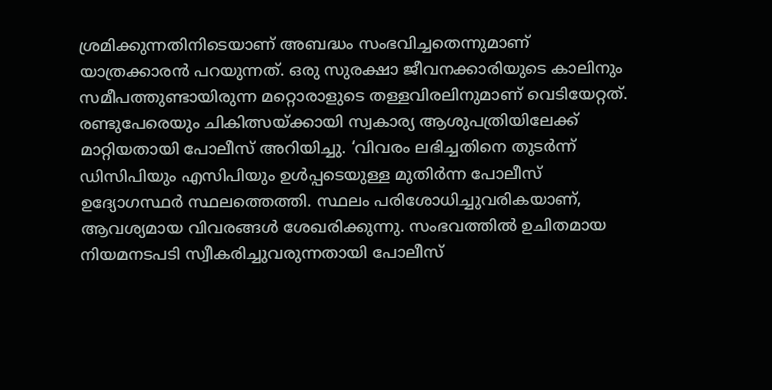ശ്രമിക്കുന്നതിനിടെയാണ് അബദ്ധം സംഭവിച്ചതെന്നുമാണ് യാത്രക്കാരൻ പറയുന്നത്. ഒരു സുരക്ഷാ ജീവനക്കാരിയുടെ കാലിനും സമീപത്തുണ്ടായിരുന്ന മറ്റൊരാളുടെ തള്ളവിരലിനുമാണ് വെടിയേറ്റത്. രണ്ടുപേരെയും ചികിത്സയ്ക്കായി സ്വകാര്യ ആശുപത്രിയിലേക്ക് മാറ്റിയതായി പോലീസ് അറിയിച്ചു. ‘വിവരം ലഭിച്ചതിനെ തുടർന്ന് ഡിസിപിയും എസിപിയും ഉൾപ്പടെയുള്ള മുതിർന്ന പോലീസ് ഉദ്യോഗസ്ഥർ സ്ഥലത്തെത്തി. സ്ഥലം പരിശോധിച്ചുവരികയാണ്, ആവശ്യമായ വിവരങ്ങൾ ശേഖരിക്കുന്നു. സംഭവത്തിൽ ഉചിതമായ നിയമനടപടി സ്വീകരിച്ചുവരുന്നതായി പോലീസ്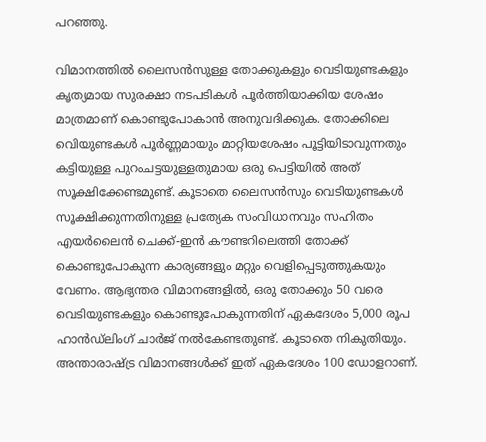പറഞ്ഞു.

വിമാനത്തിൽ ലൈസൻസുള്ള തോക്കുകളും വെടിയുണ്ടകളും കൃത്യമായ സുരക്ഷാ നടപടികൾ പൂർത്തിയാക്കിയ ശേഷം മാത്രമാണ് കൊണ്ടുപോകാൻ അനുവദിക്കുക. തോക്കിലെ വെിയുണ്ടകൾ പൂർണ്ണമായും മാറ്റിയശേഷം പൂട്ടിയിടാവുന്നതും കട്ടിയുള്ള പുറംചട്ടയുള്ളതുമായ ഒരു പെട്ടിയിൽ അത് സൂക്ഷിക്കേണ്ടമുണ്ട്. കൂടാതെ ലൈസൻസും വെടിയുണ്ടകൾ സൂക്ഷിക്കുന്നതിനുള്ള പ്രത്യേക സംവിധാനവും സഹിതം എയർലൈൻ ചെക്ക്-ഇൻ കൗണ്ടറിലെത്തി തോക്ക് കൊണ്ടുപോകുന്ന കാര്യങ്ങളും മറ്റും വെളിപ്പെടുത്തുകയും വേണം. ആഭ്യന്തര വിമാനങ്ങളിൽ, ഒരു തോക്കും 50 വരെ വെടിയുണ്ടകളും കൊണ്ടുപോകുന്നതിന് ഏകദേശം 5,000 രൂപ ഹാൻഡ്ലിംഗ് ചാർജ് നൽകേണ്ടതുണ്ട്. കൂടാതെ നികുതിയും. അന്താരാഷ്ട്ര വിമാനങ്ങൾക്ക് ഇത് ഏകദേശം 100 ഡോളറാണ്.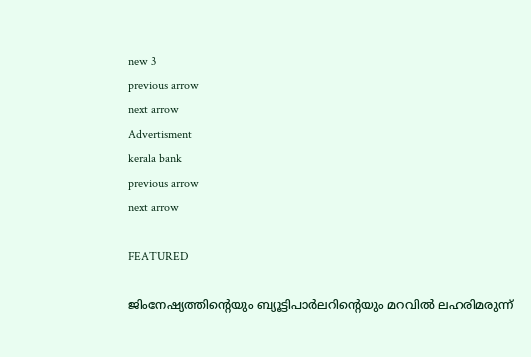new 3
previous arrow
next arrow
Advertisment
kerala bank
previous arrow
next arrow

FEATURED

ജിംനേഷ്യത്തിന്റെയും ബ്യൂട്ടിപാർലറിന്റെയും മറവിൽ ലഹരിമരുന്ന്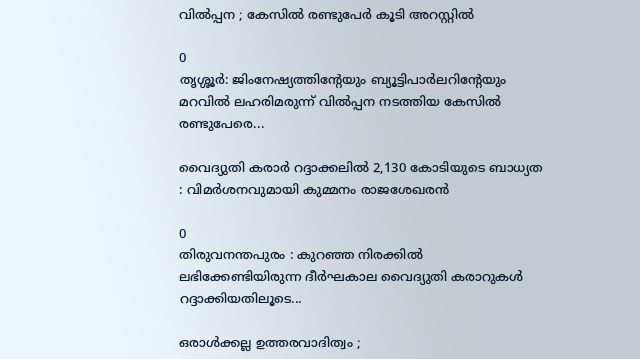വിൽപ്പന ; കേസിൽ രണ്ടുപേർ കൂടി അറസ്റ്റിൽ

0
തൃശ്ശൂർ: ജിംനേഷ്യത്തിൻ്റേയും ബ്യൂട്ടിപാർലറിൻ്റേയും മറവിൽ ലഹരിമരുന്ന് വിൽപ്പന നടത്തിയ കേസിൽ രണ്ടുപേരെ...

വൈദ്യുതി കരാർ റദ്ദാക്കലിൽ 2,130 കോടിയുടെ ബാധ്യത : വിമർശനവുമായി കുമ്മനം രാജശേഖരൻ

0
തിരുവനന്തപുരം : കുറഞ്ഞ നിരക്കിൽ ലഭിക്കേണ്ടിയിരുന്ന ദീർഘകാല വൈദ്യുതി കരാറുകൾ റദ്ദാക്കിയതിലൂടെ...

ഒരാൾക്കല്ല ഉത്തരവാദിത്വം ;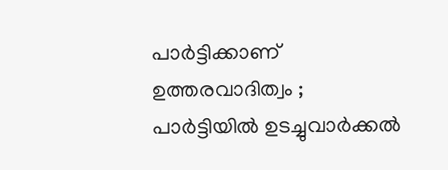പാർട്ടിക്കാണ് ഉത്തരവാദിത്വം ; പാർട്ടിയിൽ ഉടച്ചുവാർക്കൽ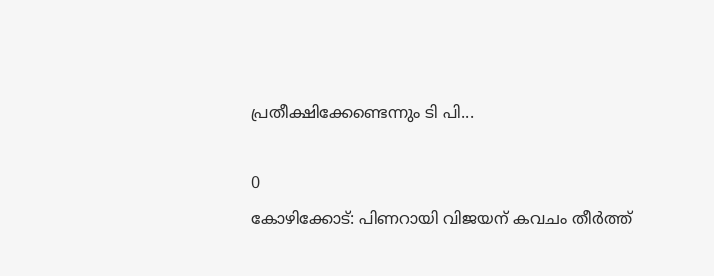പ്രതീക്ഷിക്കേണ്ടെന്നും ടി പി...

0
കോഴിക്കോട്: പിണറായി വിജയന് കവചം തീർത്ത്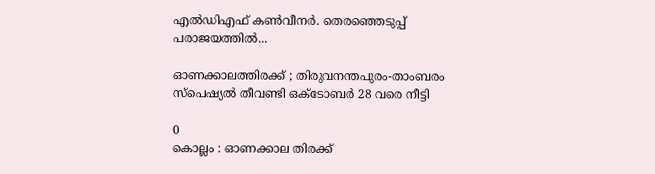എൽഡിഎഫ് കൺവീനർ. തെരഞ്ഞെടുപ്പ് പരാജയത്തിൽ...

ഓണക്കാലത്തിരക്ക് ; തിരുവനന്തപുരം-താംബരം സ്‌പെഷ്യൽ തീവണ്ടി ഒക്ടോബർ 28 വരെ നീട്ടി

0
കൊല്ലം : ഓണക്കാല തിരക്ക്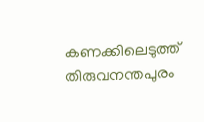കണക്കിലെടുത്ത് തിരുവനന്തപുരം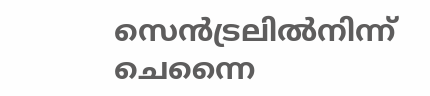സെൻട്രലിൽനിന്ന് ചെന്നൈ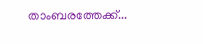താംബരത്തേക്ക്...